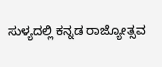ಸುಳ್ಯದಲ್ಲಿ ಕನ್ನಡ ರಾಜ್ಯೋತ್ಸವ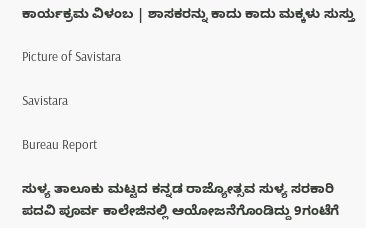ಕಾರ್ಯಕ್ರಮ ವಿಳಂಬ | ಶಾಸಕರನ್ನು ಕಾದು ಕಾದು ಮಕ್ಕಳು ಸುಸ್ತು

Picture of Savistara

Savistara

Bureau Report

ಸುಳ್ಯ ತಾಲೂಕು ಮಟ್ಟದ ಕನ್ನಡ ರಾಜ್ಯೋತ್ಸವ ಸುಳ್ಯ ಸರಕಾರಿ ಪದವಿ ಪೂರ್ವ ಕಾಲೇಜಿನಲ್ಲಿ ಆಯೋಜನೆಗೊಂಡಿದ್ದು 9ಗಂಟೆಗೆ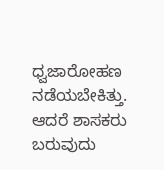ಧ್ವಜಾರೋಹಣ ನಡೆಯಬೇಕಿತ್ತು. ಆದರೆ ಶಾಸಕರು ಬರುವುದು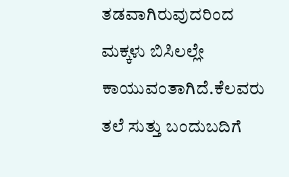ತಡವಾಗಿರುವುದರಿಂದ ಮಕ್ಕಳು ಬಿಸಿಲಲ್ಲೇ ಕಾಯುವಂತಾಗಿದೆ.ಕೆಲವರು ತಲೆ ಸುತ್ತು ಬಂದುಬದಿಗೆ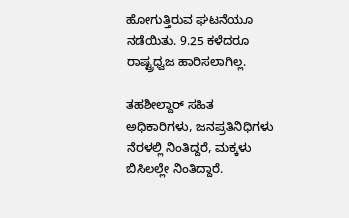ಹೋಗುತ್ತಿರುವ ಘಟನೆಯೂ ನಡೆಯಿತು. 9.25 ಕಳೆದರೂ ರಾಷ್ಟ್ರಧ್ವಜ ಹಾರಿಸಲಾಗಿಲ್ಲ.

ತಹಶೀಲ್ದಾರ್ ಸಹಿತ ಅಧಿಕಾರಿಗಳು, ಜನಪ್ರತಿನಿಧಿಗಳು ನೆರಳಲ್ಲಿ ನಿಂತಿದ್ದರೆ, ಮಕ್ಕಳು ಬಿಸಿಲಲ್ಲೇ ನಿಂತಿದ್ದಾರೆ.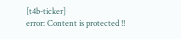[t4b-ticker]
error: Content is protected !!